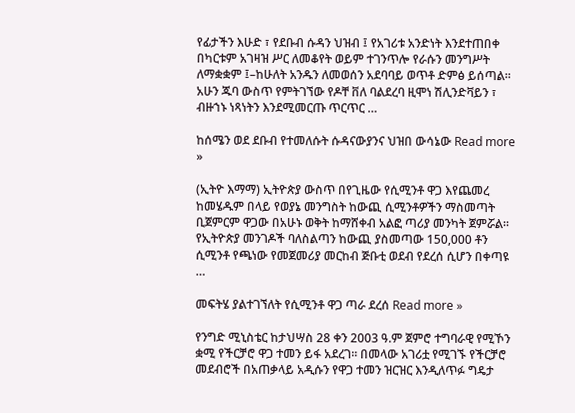የፊታችን እሁድ ፣ የደቡብ ሱዳን ህዝብ ፤ የአገሪቱ አንድነት እንደተጠበቀ በካርቱም አገዛዝ ሥር ለመቆየት ወይም ተገንጥሎ የራሱን መንግሥት ለማቋቋም ፤–ከሁለት አንዱን ለመወሰን አደባባይ ወጥቶ ድምፅ ይሰጣል። አሁን ጁባ ውስጥ የምትገኘው የዶቸ ቨለ ባልደረባ ዚሞነ ሽሊንድቫይን ፣ ብዙኀኑ ነጻነትን እንደሚመርጡ ጥርጥር …

ከሰሜን ወደ ደቡብ የተመለሱት ሱዳናውያንና ህዝበ ውሳኔው Read more »

(ኢትዮ እማማ) ኢትዮጵያ ውስጥ በየጊዜው የሲሚንቶ ዋጋ እየጨመረ ከመሄዱም በላይ የወያኔ መንግስት ከውጪ ሲሚንቶዎችን ማስመጣት ቢጀምርም ዋጋው በአሁኑ ወቅት ከማሸቀብ አልፎ ጣሪያ መንካት ጀምሯል። የኢትዮጵያ መንገዶች ባለስልጣን ከውጪ ያስመጣው 150,000 ቶን ሲሚንቶ የጫነው የመጀመሪያ መርከብ ጅቡቲ ወደብ የደረሰ ሲሆን በቀጣዩ …

መፍትሄ ያልተገኘለት የሲሚንቶ ዋጋ ጣራ ደረሰ Read more »

የንግድ ሚኒስቴር ከታህሣስ 28 ቀን 2003 ዓ.ም ጀምሮ ተግባራዊ የሚኾን ቋሚ የችርቻሮ ዋጋ ተመን ይፋ አደረገ፡፡ በመላው አገሪቷ የሚገኙ የችርቻሮ መደብሮች በአጠቃላይ አዲሱን የዋጋ ተመን ዝርዝር እንዲለጥፉ ግዴታ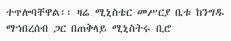ተጥሎባቸዋል፡፡ ዛሬ ሚኒስቴር መሥርያ ቤቱ ከንግዱ ማኀበረሰብ ጋር በጠቅላይ ሚኒስትሩ ቢሮ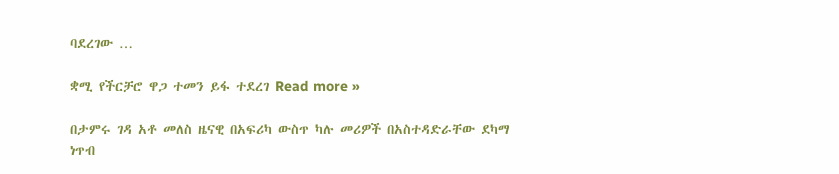ባደረገው …

ቋሚ የችርቻሮ ዋጋ ተመን ይፋ ተደረገ Read more »

በታምሩ ገዳ አቶ መለስ ዜናዊ በአፍሪካ ውስጥ ካሉ መሪዎች በአስተዳድራቸው ደካማ ነጥብ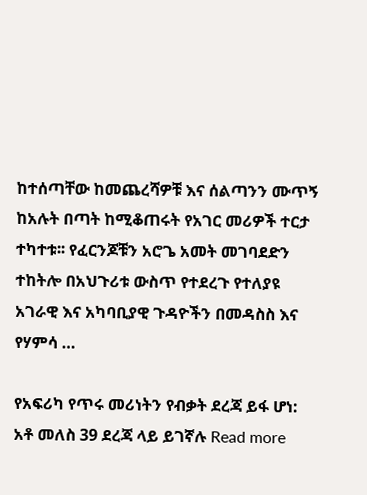ከተሰጣቸው ከመጨረሻዎቹ እና ሰልጣንን ሙጥኝ ከአሉት በጣት ከሚቆጠሩት የአገር መሪዎች ተርታ ተካተቱ፡፡ የፈርንጆቹን አሮጌ አመት መገባደድን ተከትሎ በአህጉሪቱ ውስጥ የተደረጉ የተለያዩ አገራዊ እና አካባቢያዊ ጉዳዮችን በመዳስስ እና የሃምሳ …

የአፍሪካ የጥሩ መሪነትን የብቃት ደረጃ ይፋ ሆነ: አቶ መለስ 39 ደረጃ ላይ ይገኛሉ Read more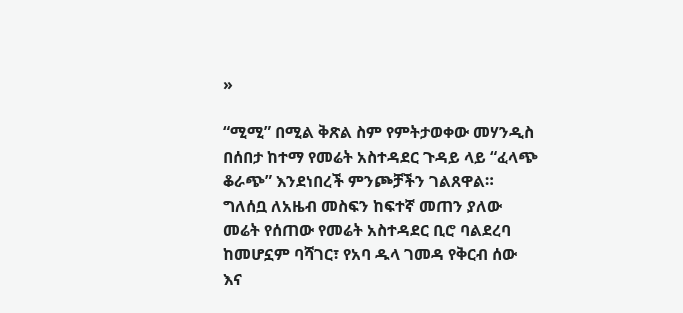»

“ሚሚ” በሚል ቅጽል ስም የምትታወቀው መሃንዲስ በሰበታ ከተማ የመሬት አስተዳደር ጉዳይ ላይ “ፈላጭ ቆራጭ” እንደነበረች ምንጮቻችን ገልጸዋል። ግለሰቧ ለአዜብ መስፍን ከፍተኛ መጠን ያለው መሬት የሰጠው የመሬት አስተዳደር ቢሮ ባልደረባ ከመሆኗም ባሻገር፣ የአባ ዱላ ገመዳ የቅርብ ሰው እና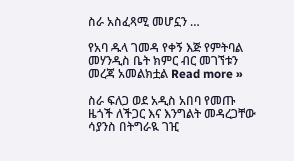ስራ አስፈጻሚ መሆኗን …

የአባ ዱላ ገመዳ የቀኝ እጅ የምትባል መሃንዲስ ቤት ክምር ብር መገኘቱን መረጃ አመልክቷል Read more »

ስራ ፍለጋ ወደ አዲስ አበባ የመጡ ዜጎች ለችጋር እና እንግልት መዳረጋቸው ሳያንስ በትግራዪ ገዢ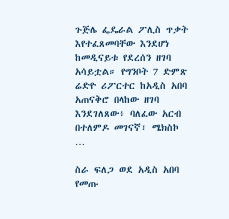ጉጅሌ ፌዴራል ፖሊስ ጥቃት እየተፈጸመባቸው እንደሆነ ከመዲናይቱ የደረሰን ዘገባ አሳይቷል። የግንቦት 7 ድምጽ ሬድዮ ሪፖርተር ከአዲስ አበባ አጠናቅሮ በላከው ዘገባ እንደገለጸው፥ ባለፈው አርብ በተለምዶ መገናኛ፣ ሜክስኮ …

ስራ ፍለጋ ወደ አዲስ አበባ የመጡ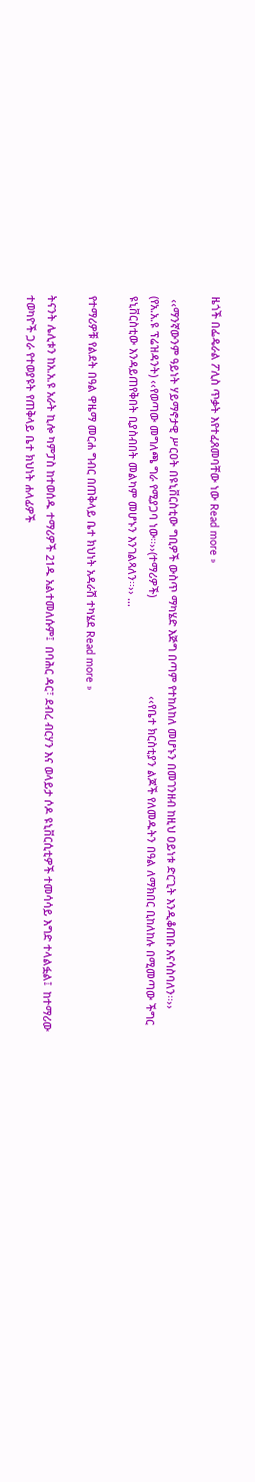ዜጎች በፌዴራል ፖሊስ ጥቃት እየተፈጸመባቸው ነው Read more »

 ‹‹ማንኛውንም ዓይነት ሃይማኖታዊ ሥርዐት በዩኒቨርስቲው ግቢዎች ውስጥ ማካሄድ እጅግ በጣም የተከለከለ መሆኑን በመገንዘብ ከዚህ ዐይነቱ ድርጊት እንዲቆጠቡ እናሳስባለን፡፡›› (የአ.አ.ዩ ፕሬዝዳንት) ‹‹የወጣው መግለጫ ግራ የሚያጋባ ነው፡፡››(ተማሪዎች)                                 ‹‹የቤተ ክርስቲያን ልጆች የለመዱትን በዓል ለማክበር ቢከለከሉ በሚመጣው ችግር  ዩኒቨርስቲው እንዳይጠየቅበት ቢያስብበት መልካም መሆኑን እንገልጻለን፡፡›› …

የተማሪዎቹ የልደት በዓል ዋዜማ መርሐ ግብር በጠቅላይ ቤተ ክህነት አዳራሽ ተካሄደ Read more »

ትናንት ሌሊቱን ከአ.አ.ዩ አራት ኪሎ ካምፓስ ከተወሰዱ ተማሪዎች 21ዱ አልተመለሱም፤  በባሕር ዳር፣ ደብረ ብርሃን እና ወላይታ ሶዶ ዩኒቨርሲቲዎች ተመሳሳይ እግድ ተላልፏል፤  ከተማሪው ተወካዮች ጋራ የተወያዩት የጠቅላይ ቤተ ክህነት ሐላፊዎች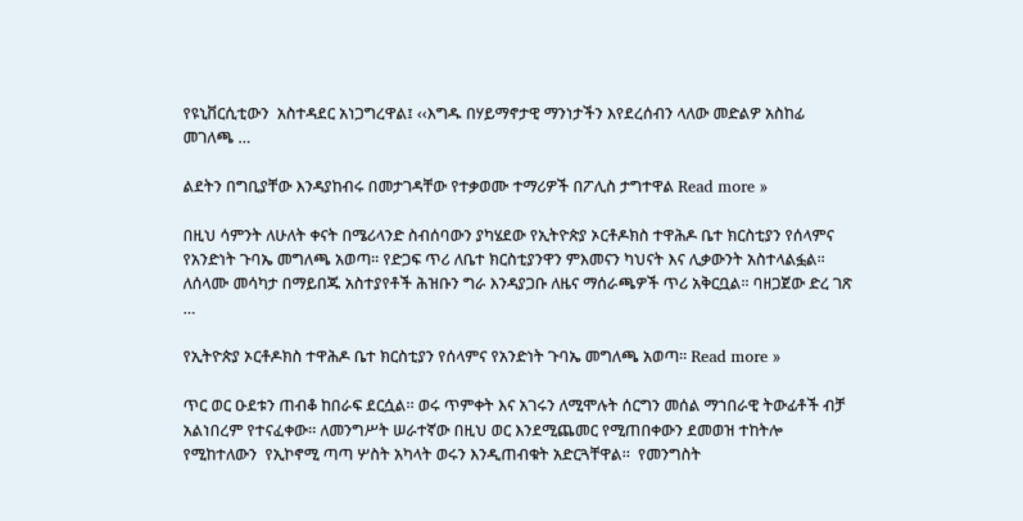የዩኒቨርሲቲውን  አስተዳደር አነጋግረዋል፤ ‹‹እግዱ በሃይማኖታዊ ማንነታችን እየደረሰብን ላለው መድልዎ አስከፊ መገለጫ …

ልደትን በግቢያቸው እንዳያከብሩ በመታገዳቸው የተቃወሙ ተማሪዎች በፖሊስ ታግተዋል Read more »

በዚህ ሳምንት ለሁለት ቀናት በሜሪላንድ ስብሰባውን ያካሄደው የኢትዮጵያ ኦርቶዶክስ ተዋሕዶ ቤተ ክርስቲያን የሰላምና የአንድነት ጉባኤ መግለጫ አወጣ። የድጋፍ ጥሪ ለቤተ ክርስቲያንዋን ምእመናን ካህናት እና ሊቃውንት አስተላልፏል። ለሰላሙ መሳካታ በማይበጁ አስተያየቶች ሕዝቡን ግራ እንዳያጋቡ ለዜና ማሰራጫዎች ጥሪ አቅርቧል። ባዘጋጀው ድረ ገጽ …

የኢትዮጵያ ኦርቶዶክስ ተዋሕዶ ቤተ ክርስቲያን የሰላምና የአንድነት ጉባኤ መግለጫ አወጣ። Read more »

ጥር ወር ዑደቱን ጠብቆ ከበራፍ ደርሷል፡፡ ወሩ ጥምቀት እና አገሩን ለሚሞሉት ሰርግን መሰል ማኀበራዊ ትውፊቶች ብቻ አልነበረም የተናፈቀው፡፡ ለመንግሥት ሠራተኛው በዚህ ወር እንደሚጨመር የሚጠበቀውን ደመወዝ ተከትሎ  የሚከተለውን  የኢኮኖሚ ጣጣ ሦስት አካላት ወሩን እንዲጠብቁት አድርጓቸዋል፡፡  የመንግስት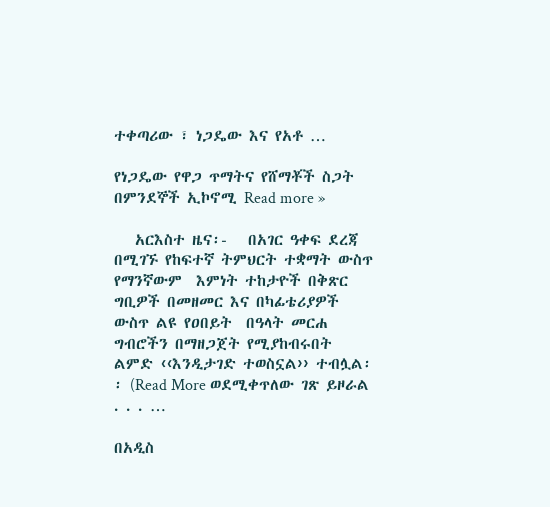ተቀጣሪው ፣ ነጋዴው እና የአቶ …

የነጋዴው የዋጋ ጥማትና የሸማቾች ስጋት በምንደኞች ኢኮኖሚ Read more »

   አርእስተ ዜና፡-   በአገር ዓቀፍ ደረጃ በሚገኙ የከፍተኛ ትምህርት ተቋማት ውስጥ የማንኛውም  እምነት ተከታዮች በቅጽር ግቢዎች በመዘመር እና በካፊቴሪያዎች ውስጥ ልዩ የዐበይት  በዓላት መርሐ ግብሮችን በማዘጋጀት የሚያከብሩበት ልምድ ‹‹እንዲታገድ ተወስኗል›› ተብሏል፡፡ (Read More ወደሚቀጥለው ገጽ ይዞራል . . . …

በአዲስ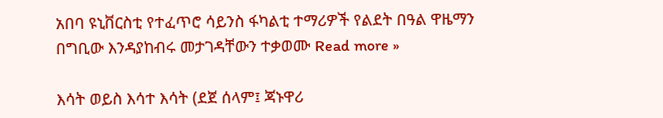አበባ ዩኒቨርስቲ የተፈጥሮ ሳይንስ ፋካልቲ ተማሪዎች የልደት በዓል ዋዜማን በግቢው እንዳያከብሩ መታገዳቸውን ተቃወሙ Read more »

እሳት ወይስ እሳተ እሳት (ደጀ ሰላም፤ ጃኑዋሪ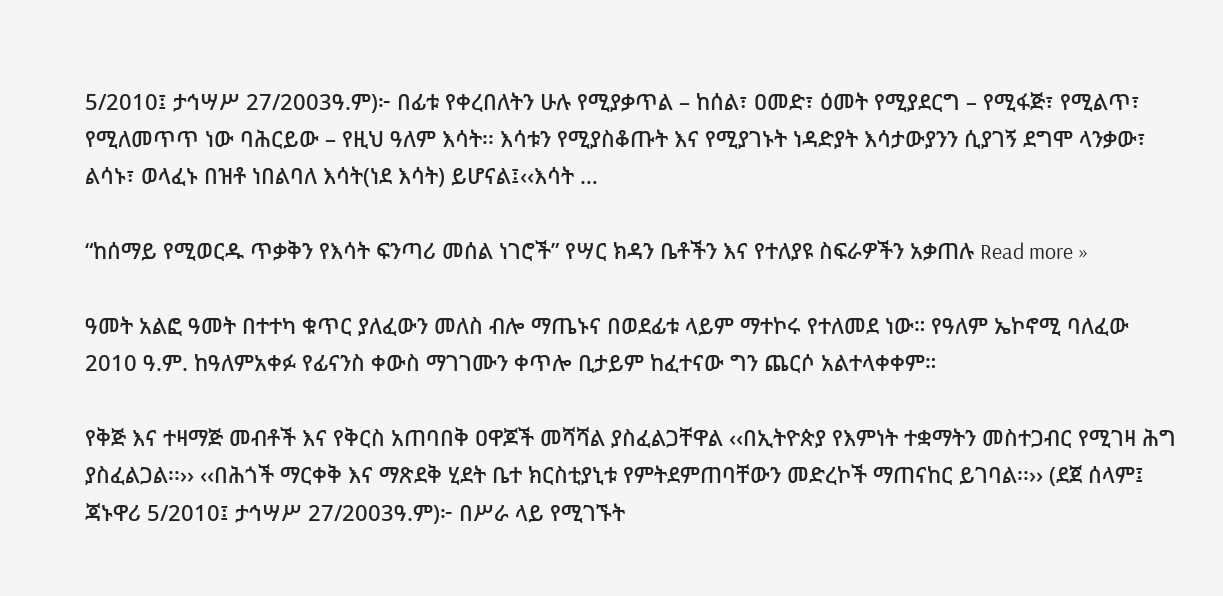5/2010፤ ታኅሣሥ 27/2003ዓ.ም)፦ በፊቱ የቀረበለትን ሁሉ የሚያቃጥል – ከሰል፣ ዐመድ፣ ዕመት የሚያደርግ – የሚፋጅ፣ የሚልጥ፣ የሚለመጥጥ ነው ባሕርይው – የዚህ ዓለም እሳት፡፡ እሳቱን የሚያስቆጡት እና የሚያገኑት ነዳድያት እሳታውያንን ሲያገኝ ደግሞ ላንቃው፣ ልሳኑ፣ ወላፈኑ በዝቶ ነበልባለ እሳት(ነደ እሳት) ይሆናል፤‹‹እሳት …

“ከሰማይ የሚወርዱ ጥቃቅን የእሳት ፍንጣሪ መሰል ነገሮች” የሣር ክዳን ቤቶችን እና የተለያዩ ስፍራዎችን አቃጠሉ Read more »

ዓመት አልፎ ዓመት በተተካ ቁጥር ያለፈውን መለስ ብሎ ማጤኑና በወደፊቱ ላይም ማተኮሩ የተለመደ ነው። የዓለም ኤኮኖሚ ባለፈው 2010 ዓ.ም. ከዓለምአቀፉ የፊናንስ ቀውስ ማገገሙን ቀጥሎ ቢታይም ከፈተናው ግን ጨርሶ አልተላቀቀም።

የቅጅ እና ተዛማጅ መብቶች እና የቅርስ አጠባበቅ ዐዋጆች መሻሻል ያስፈልጋቸዋል ‹‹በኢትዮጵያ የእምነት ተቋማትን መስተጋብር የሚገዛ ሕግ ያስፈልጋል፡፡›› ‹‹በሕጎች ማርቀቅ እና ማጽደቅ ሂደት ቤተ ክርስቲያኒቱ የምትደምጠባቸውን መድረኮች ማጠናከር ይገባል፡፡›› (ደጀ ሰላም፤ ጃኑዋሪ 5/2010፤ ታኅሣሥ 27/2003ዓ.ም)፦ በሥራ ላይ የሚገኙት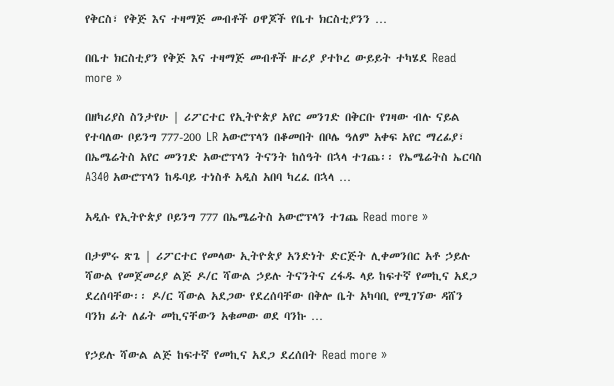የቅርስ፣ የቅጅ እና ተዛማጅ መብቶች ዐዋጆች የቤተ ክርስቲያንን …

በቤተ ክርስቲያን የቅጅ እና ተዛማጅ መብቶች ዙሪያ ያተኮረ ውይይት ተካሄደ Read more »

በዘካሪያስ ስንታየሁ | ሪፖርተር የኢትዮጵያ አየር መንገድ በቅርቡ የገዛው ብሉ ናይል የተባለው ቦይንግ 777-200 LR አውሮፕላን በቆመበት በቦሌ ዓለም አቀፍ አየር ማረፊያ፣ በኤሜሬትስ አየር መንገድ አውሮፕላን ትናንት ከሰዓት በኋላ ተገጨ፡፡ የኤሜሬትስ ኤርባስ A340 አውሮፕላን ከዱባይ ተነስቶ አዲስ አበባ ካረፈ በኋላ …

አዲሱ የኢትዮጵያ ቦይንግ 777 በኤሜሬትስ አውሮፕላን ተገጨ Read more »

በታምሩ ጽጌ | ሪፖርተር የመላው ኢትዮጵያ አንድነት ድርጅት ሊቀመንበር አቶ ኃይሉ ሻውል የመጀመሪያ ልጅ ዶ/ር ሻውል ኃይሉ ትናንትና ረፋዱ ላይ ከፍተኛ የመኪና አደጋ ደረሰባቸው፡፡ ዶ/ር ሻውል አደጋው የደረሰባቸው በቅሎ ቤት አካባቢ የሚገኘው ዳሸን ባንክ ፊት ለፊት መኪናቸውን አቁመው ወደ ባንኩ …

የኃይሉ ሻውል ልጅ ከፍተኛ የመኪና አደጋ ደረሰበት Read more »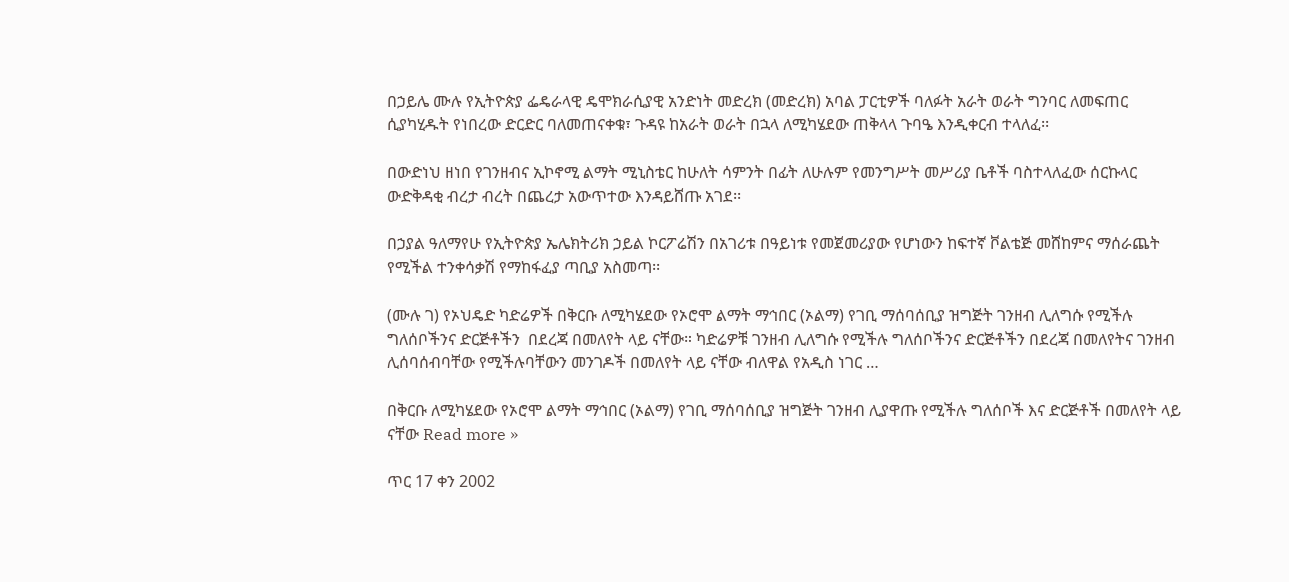በኃይሌ ሙሉ የኢትዮጵያ ፌዴራላዊ ዴሞክራሲያዊ አንድነት መድረክ (መድረክ) አባል ፓርቲዎች ባለፉት አራት ወራት ግንባር ለመፍጠር ሲያካሂዱት የነበረው ድርድር ባለመጠናቀቁ፣ ጉዳዩ ከአራት ወራት በኋላ ለሚካሄደው ጠቅላላ ጉባዔ እንዲቀርብ ተላለፈ፡፡

በውድነህ ዘነበ የገንዘብና ኢኮኖሚ ልማት ሚኒስቴር ከሁለት ሳምንት በፊት ለሁሉም የመንግሥት መሥሪያ ቤቶች ባስተላለፈው ሰርኩላር ውድቅዳቂ ብረታ ብረት በጨረታ አውጥተው እንዳይሸጡ አገደ፡፡

በኃያል ዓለማየሁ የኢትዮጵያ ኤሌክትሪክ ኃይል ኮርፖሬሽን በአገሪቱ በዓይነቱ የመጀመሪያው የሆነውን ከፍተኛ ቮልቴጅ መሸከምና ማሰራጨት የሚችል ተንቀሳቃሽ የማከፋፈያ ጣቢያ አስመጣ፡፡

(ሙሉ ገ) የኦህዴድ ካድሬዎች በቅርቡ ለሚካሄደው የኦሮሞ ልማት ማኅበር (ኦልማ) የገቢ ማሰባሰቢያ ዝግጅት ገንዘብ ሊለግሱ የሚችሉ ግለሰቦችንና ድርጅቶችን  በደረጃ በመለየት ላይ ናቸው። ካድሬዎቹ ገንዘብ ሊለግሱ የሚችሉ ግለሰቦችንና ድርጅቶችን በደረጃ በመለየትና ገንዘብ ሊሰባሰብባቸው የሚችሉባቸውን መንገዶች በመለየት ላይ ናቸው ብለዋል የአዲስ ነገር …

በቅርቡ ለሚካሄደው የኦሮሞ ልማት ማኅበር (ኦልማ) የገቢ ማሰባሰቢያ ዝግጅት ገንዘብ ሊያዋጡ የሚችሉ ግለሰቦች እና ድርጅቶች በመለየት ላይ ናቸው Read more »

ጥር 17 ቀን 2002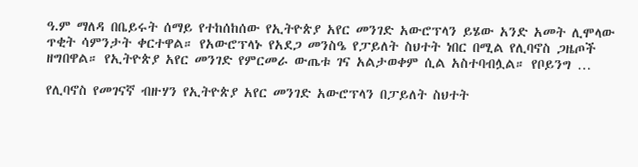ዓ.ም ማለዳ በቤይሩት ሰማይ የተከሰከሰው የኢትዮጵያ አየር መንገድ አውሮፕላን ይሄው አንድ አመት ሊሞላው ጥቂት ሳምንታት ቀርተዋል። የአውሮፕላኑ የአደጋ መንስዔ የፓይለት ስህተት ነበር በሚል የሊባኖስ ጋዜጦች ዘግበዋል። የኢትዮጵያ አየር መንገድ የምርመራ ውጤቱ ገና አልታወቀም ሲል አስተባብሏል። የቦይንግ …

የሊባኖስ የመገናኛ ብዙሃን የኢትዮጵያ አየር መንገድ አውሮፕላን በፓይለት ስህተት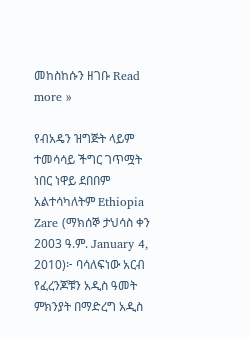መከስከሱን ዘገቡ Read more »

የብአዴን ዝግጅት ላይም ተመሳሳይ ችግር ገጥሟት ነበር ነዋይ ደበበም አልተሳካለትም Ethiopia Zare (ማክሰኞ ታህሳስ ቀን 2003 ዓ.ም. January 4, 2010)፦ ባሳለፍነው አርብ የፈረንጆቹን አዲስ ዓመት ምክንያት በማድረግ አዲስ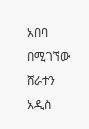አበባ በሚገኘው ሸራተን አዲስ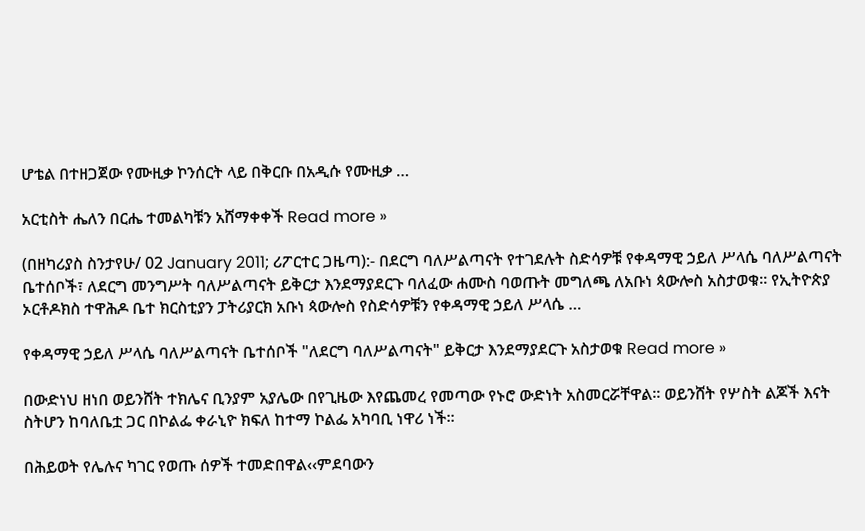ሆቴል በተዘጋጀው የሙዚቃ ኮንሰርት ላይ በቅርቡ በአዲሱ የሙዚቃ …

አርቲስት ሔለን በርሔ ተመልካቹን አሸማቀቀች Read more »

(በዘካሪያስ ስንታየሁ/ 02 January 2011; ሪፖርተር ጋዜጣ):- በደርግ ባለሥልጣናት የተገደሉት ስድሳዎቹ የቀዳማዊ ኃይለ ሥላሴ ባለሥልጣናት ቤተሰቦች፣ ለደርግ መንግሥት ባለሥልጣናት ይቅርታ እንደማያደርጉ ባለፈው ሐሙስ ባወጡት መግለጫ ለአቡነ ጳውሎስ አስታወቁ፡፡ የኢትዮጵያ ኦርቶዶክስ ተዋሕዶ ቤተ ክርስቲያን ፓትሪያርክ አቡነ ጳውሎስ የስድሳዎቹን የቀዳማዊ ኃይለ ሥላሴ …

የቀዳማዊ ኃይለ ሥላሴ ባለሥልጣናት ቤተሰቦች "ለደርግ ባለሥልጣናት" ይቅርታ እንደማያደርጉ አስታወቁ Read more »

በውድነህ ዘነበ ወይንሸት ተክሌና ቢንያም አያሌው በየጊዜው እየጨመረ የመጣው የኑሮ ውድነት አስመርሯቸዋል፡፡ ወይንሸት የሦስት ልጆች እናት ስትሆን ከባለቤቷ ጋር በኮልፌ ቀራኒዮ ክፍለ ከተማ ኮልፌ አካባቢ ነዋሪ ነች፡፡

በሕይወት የሌሉና ካገር የወጡ ሰዎች ተመድበዋል‹‹ምደባውን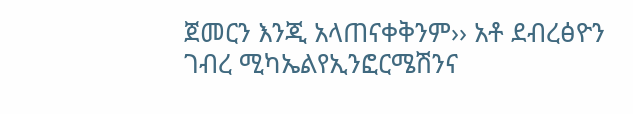ጀመርን እንጂ አላጠናቀቅንም›› አቶ ደብረፅዮን ገብረ ሚካኤልየኢንፎርሜሽንና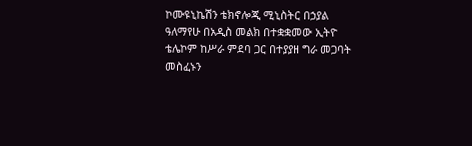ኮሙዩኒኬሽን ቴክኖሎጂ ሚኒስትር በኃያል ዓለማየሁ በአዲስ መልክ በተቋቋመው ኢትዮ ቴሌኮም ከሥራ ምደባ ጋር በተያያዘ ግራ መጋባት መስፈኑን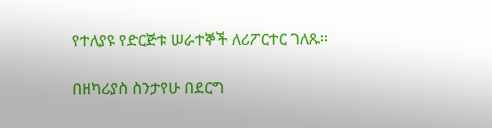የተለያዩ የድርጅቱ ሠራተኞች ለሪፖርተር ገለጹ፡፡

በዘካሪያስ ስንታየሁ በደርግ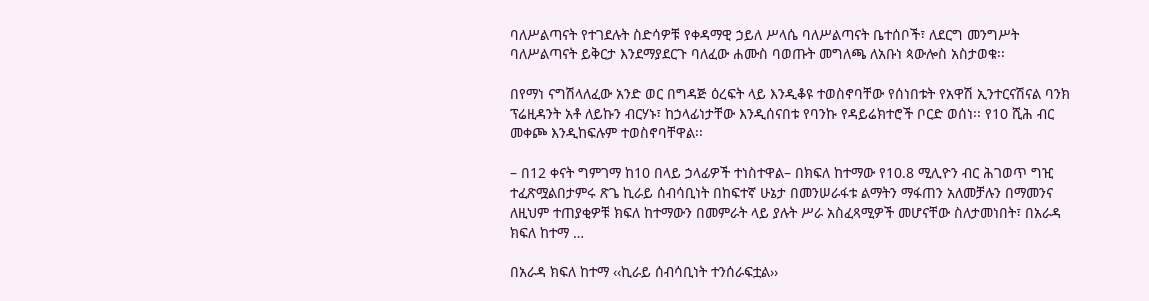ባለሥልጣናት የተገደሉት ስድሳዎቹ የቀዳማዊ ኃይለ ሥላሴ ባለሥልጣናት ቤተሰቦች፣ ለደርግ መንግሥት ባለሥልጣናት ይቅርታ እንደማያደርጉ ባለፈው ሐሙስ ባወጡት መግለጫ ለአቡነ ጳውሎስ አስታወቁ፡፡

በየማነ ናግሽላለፈው አንድ ወር በግዳጅ ዕረፍት ላይ እንዲቆዩ ተወስኖባቸው የሰነበቱት የአዋሽ ኢንተርናሽናል ባንክ ፕሬዚዳንት አቶ ለይኩን ብርሃኑ፣ ከኃላፊነታቸው እንዲሰናበቱ የባንኩ የዳይሬክተሮች ቦርድ ወሰነ፡፡ የ10 ሺሕ ብር መቀጮ እንዲከፍሉም ተወስኖባቸዋል፡፡

– በ12 ቀናት ግምገማ ከ10 በላይ ኃላፊዎች ተነስተዋል– በክፍለ ከተማው የ10.8 ሚሊዮን ብር ሕገወጥ ግዢ ተፈጽሟልበታምሩ ጽጌ ኪራይ ሰብሳቢነት በከፍተኛ ሁኔታ በመንሠራፋቱ ልማትን ማፋጠን አለመቻሉን በማመንና ለዚህም ተጠያቂዎቹ ክፍለ ከተማውን በመምራት ላይ ያሉት ሥራ አስፈጻሚዎች መሆናቸው ስለታመነበት፣ በአራዳ ክፍለ ከተማ …

በአራዳ ክፍለ ከተማ ‹‹ኪራይ ሰብሳቢነት ተንሰራፍቷል››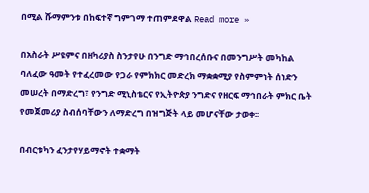በሚል ሹማምንቱ በከፍተኛ ግምገማ ተጠምደዋል Read more »

በአስራት ሥዩምና በዘካሪያስ ስንታየሁ በንግድ ማኅበረሰቡና በመንግሥት መካከል ባለፈው ዓመት የተፈረመው የጋራ የምክክር መድረክ ማቋቋሚያ የስምምነት ሰነድን መሠረት በማድረግ፣ የንግድ ሚኒስቴርና የኢትዮጵያ ንግድና የዘርፍ ማኅበራት ምክር ቤት የመጀመሪያ ስብሰባቸውን ለማድረግ በዝግጅት ላይ መሆናቸው ታወቀ፡፡

በብርቱካን ፈንታየሃይማኖት ተቋማት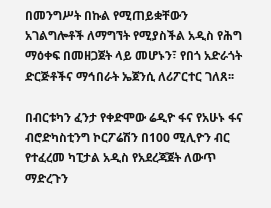በመንግሥት በኩል የሚጠይቋቸውን አገልግሎቶች ለማግኘት የሚያስችል አዲስ የሕግ ማዕቀፍ በመዘጋጀት ላይ መሆኑን፣ የበጎ አድራጎት ድርጅቶችና ማኅበራት ኤጀንሲ ለሪፖርተር ገለጸ፡፡

በብርቱካን ፈንታ የቀድሞው ሬዲዮ ፋና የአሁኑ ፋና ብሮድካስቲንግ ኮርፖሬሽን በ100 ሚሊዮን ብር የተፈረመ ካፒታል አዲስ የአደረጃጀት ለውጥ ማድረጉን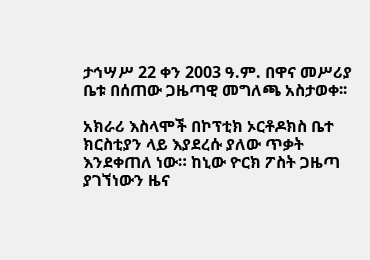ታኅሣሥ 22 ቀን 2003 ዓ.ም. በዋና መሥሪያ ቤቱ በሰጠው ጋዜጣዊ መግለጫ አስታወቀ፡፡

አክራሪ እስላሞች በኮፕቲክ ኦርቶዶክስ ቤተ ክርስቲያን ላይ እያደረሱ ያለው ጥቃት እንደቀጠለ ነው። ከኒው ዮርክ ፖስት ጋዜጣ ያገኘነውን ዜና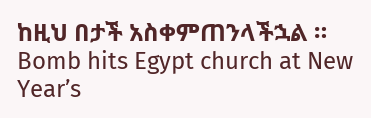ከዚህ በታች አስቀምጠንላችኋል ።   Bomb hits Egypt church at New Year’s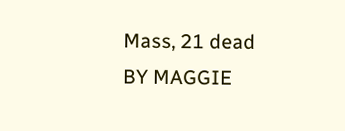Mass, 21 dead BY MAGGIE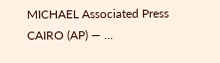MICHAEL Associated Press CAIRO (AP) — …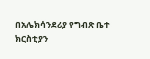በአሌክሳንደሪያ የግብጽ ቤተ ክርስቲያን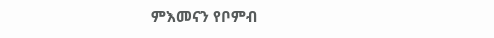ምእመናን የቦምብ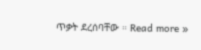ጥቃት ደረሰባቸው ። Read more »